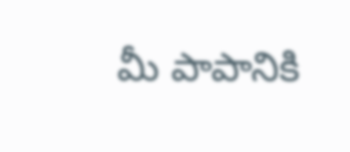మీ పాపానికి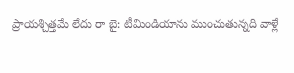ప్రాయశ్చిత్తమే లేదు రా బై: టీమిండియాను ముంచుతున్నది వాళ్లే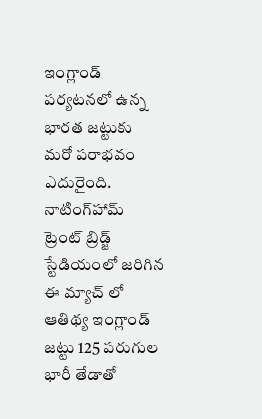ఇంగ్లాండ్ పర్యటనలో ఉన్న భారత జట్టుకు మరో పరాభవం ఎదురైంది. నాటింగ్‌హామ్‌ ట్రెంట్ బ్రిడ్జ్ స్టేడియంలో జరిగిన ఈ మ్యాచ్ లో ఆతిథ్య ఇంగ్లాండ్ జట్టు 125 పరుగుల భారీ తేడాతో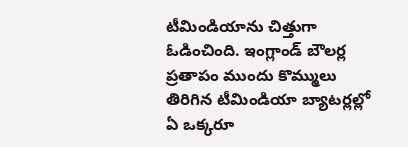టీమిండియాను చిత్తుగా ఓడించింది. ఇంగ్లాండ్ బౌలర్ల ప్రతాపం ముందు కొమ్ములు తిరిగిన టీమిండియా బ్యాటర్లల్లో ఏ ఒక్కరూ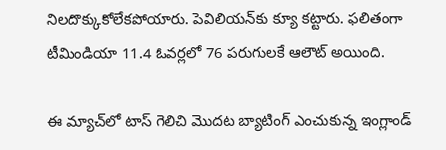నిలదొక్కుకోలేకపోయారు. పెవిలియన్‌కు క్యూ కట్టారు. ఫలితంగా టీమిండియా 11.4 ఓవర్లలో 76 పరుగులకే ఆలౌట్ అయింది.

ఈ మ్యాచ్‌లో టాస్ గెలిచి మొదట బ్యాటింగ్ ఎంచుకున్న ఇంగ్లాండ్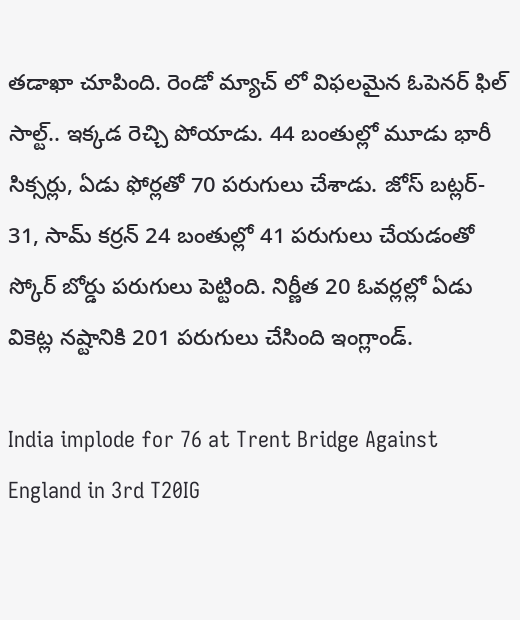తడాఖా చూపింది. రెండో మ్యాచ్ లో విఫలమైన ఓపెనర్ ఫిల్ సాల్ట్.. ఇక్కడ రెచ్చి పోయాడు. 44 బంతుల్లో మూడు భారీ సిక్సర్లు, ఏడు ఫోర్లతో 70 పరుగులు చేశాడు. జోస్ బట్లర్- 31, సామ్ కర్రన్ 24 బంతుల్లో 41 పరుగులు చేయడంతో స్కోర్ బోర్డు పరుగులు పెట్టింది. నిర్ణీత 20 ఓవర్లల్లో ఏడు వికెట్ల నష్టానికి 201 పరుగులు చేసింది ఇంగ్లాండ్.

India implode for 76 at Trent Bridge Against England in 3rd T20IG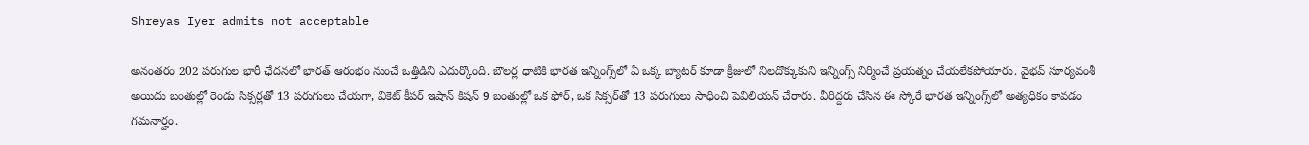Shreyas Iyer admits not acceptable

అనంతరం 202 పరుగుల భారీ ఛేదనలో భారత్ ఆరంభం నుంచే ఒత్తిడిని ఎదుర్కొంది. బౌలర్ల ధాటికి భారత ఇన్నింగ్స్‌లో ఏ ఒక్క బ్యాటర్ కూడా క్రీజులో నిలదొక్కుకుని ఇన్నింగ్స్ నిర్మించే ప్రయత్నం చేయలేకపోయారు. వైభవ్ సూర్యవంశీ అయిదు బంతుల్లో రెండు సిక్సర్లతో 13 పరుగులు చేయగా, వికెట్ కీపర్ ఇషాన్ కిషన్ 9 బంతుల్లో ఒక ఫోర్, ఒక సిక్సర్‌తో 13 పరుగులు సాధించి పెవిలియన్ చేరారు. వీరిద్దరు చేసిన ఈ స్కోరే భారత ఇన్నింగ్స్‌లో అత్యధికం కావడం గమనార్హం.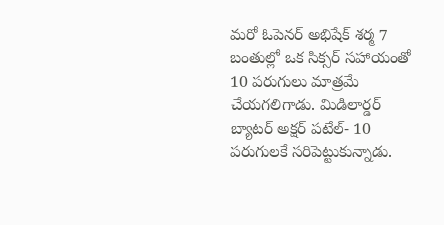మరో ఓపెనర్ అభిషేక్ శర్మ 7 బంతుల్లో ఒక సిక్సర్‌ సహాయంతో 10 పరుగులు మాత్రమే చేయగలిగాడు. మిడిలార్డర్ బ్యాటర్ అక్షర్ పటేల్- 10 పరుగులకే సరిపెట్టుకున్నాడు.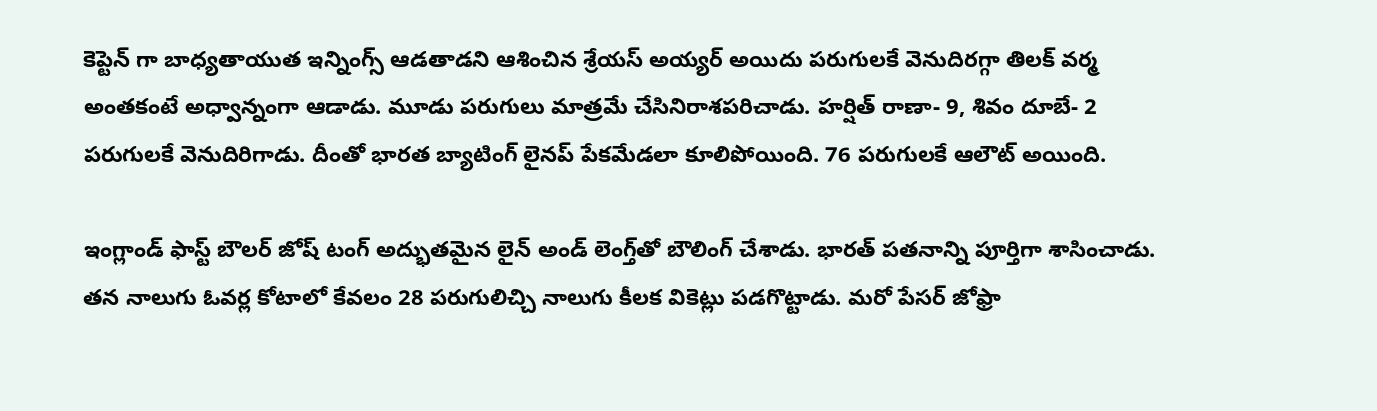కెప్టెన్ గా బాధ్యతాయుత ఇన్నింగ్స్ ఆడతాడని ఆశించిన శ్రేయస్ అయ్యర్ అయిదు పరుగులకే వెనుదిరగ్గా తిలక్ వర్మ అంతకంటే అధ్వాన్నంగా ఆడాడు. మూడు పరుగులు మాత్రమే చేసినిరాశపరిచాడు. హర్షిత్ రాణా- 9, శివం దూబే- 2 పరుగులకే వెనుదిరిగాడు. దీంతో భారత బ్యాటింగ్ లైనప్ పేకమేడలా కూలిపోయింది. 76 పరుగులకే ఆలౌట్ అయింది.

ఇంగ్లాండ్ ఫాస్ట్ బౌలర్ జోష్ టంగ్ అద్భుతమైన లైన్ అండ్ లెంగ్త్‌తో బౌలింగ్ చేశాడు. భారత్ పతనాన్ని పూర్తిగా శాసించాడు. తన నాలుగు ఓవర్ల కోటాలో కేవలం 28 పరుగులిచ్చి నాలుగు కీలక వికెట్లు పడగొట్టాడు. మరో పేసర్ జోఫ్రా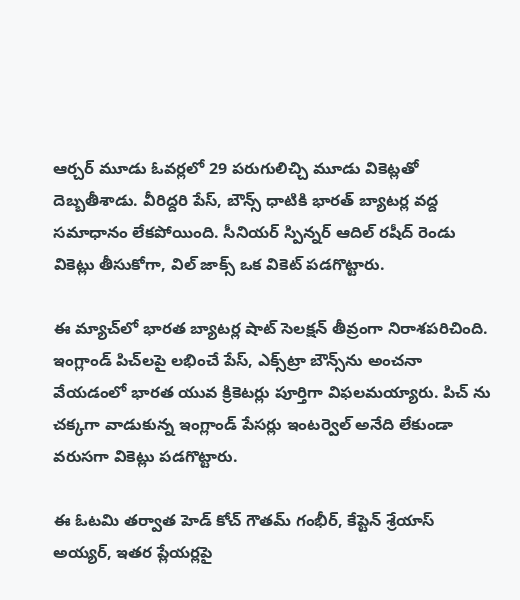ఆర్చర్ మూడు ఓవర్లలో 29 పరుగులిచ్చి మూడు వికెట్లతో దెబ్బతీశాడు. వీరిద్దరి పేస్, బౌన్స్ ధాటికి భారత్ బ్యాటర్ల వద్ద సమాధానం లేకపోయింది. సీనియర్ స్పిన్నర్ ఆదిల్ రషీద్ రెండు వికెట్లు తీసుకోగా, విల్ జాక్స్ ఒక వికెట్ పడగొట్టారు.

ఈ మ్యాచ్‌లో భారత బ్యాటర్ల షాట్ సెలక్షన్ తీవ్రంగా నిరాశపరిచింది. ఇంగ్లాండ్ పిచ్‌లపై లభించే పేస్, ఎక్స్‌ట్రా బౌన్స్‌ను అంచనా వేయడంలో భారత యువ క్రికెటర్లు పూర్తిగా విఫలమయ్యారు. పిచ్ ను చక్కగా వాడుకున్న ఇంగ్లాండ్ పేసర్లు ఇంటర్వెల్ అనేది లేకుండా వరుసగా వికెట్లు పడగొట్టారు.

ఈ ఓటమి తర్వాత హెడ్ కోచ్ గౌతమ్ గంభీర్, కేప్టెన్ శ్రేయాస్ అయ్యర్, ఇతర ప్లేయర్లపై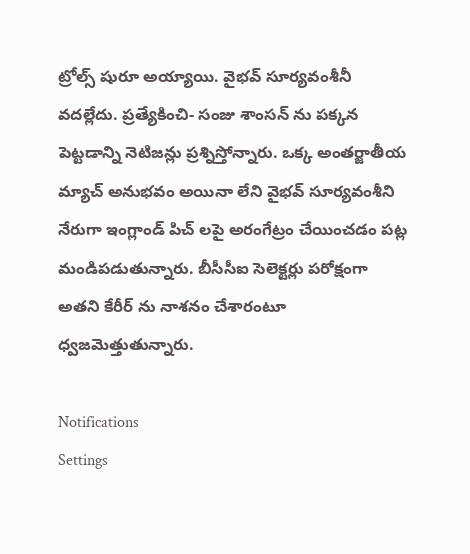ట్రోల్స్ షురూ అయ్యాయి. వైభవ్ సూర్యవంశీనీ వదల్లేదు. ప్రత్యేకించి- సంజు శాంసన్ ను పక్కన పెట్టడాన్ని నెటిజన్లు ప్రశ్నిస్తోన్నారు. ఒక్క అంతర్జాతీయ మ్యాచ్ అనుభవం అయినా లేని వైభవ్ సూర్యవంశీని నేరుగా ఇంగ్లాండ్ పిచ్ లపై అరంగేట్రం చేయించడం పట్ల మండిపడుతున్నారు. బీసీసీఐ సెలెక్టర్లు పరోక్షంగా అతని కేరీర్ ను నాశనం చేశారంటూ ధ్వజమెత్తుతున్నారు.

Notifications
Settings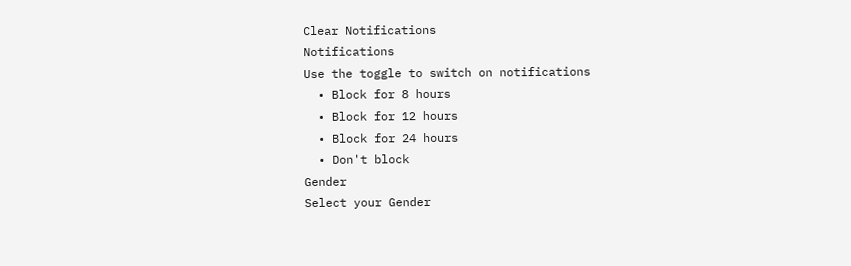Clear Notifications
Notifications
Use the toggle to switch on notifications
  • Block for 8 hours
  • Block for 12 hours
  • Block for 24 hours
  • Don't block
Gender
Select your Gender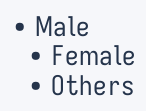• Male
  • Female
  • Others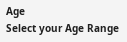Age
Select your Age Range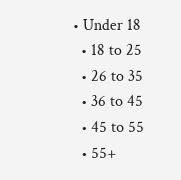• Under 18
  • 18 to 25
  • 26 to 35
  • 36 to 45
  • 45 to 55
  • 55+